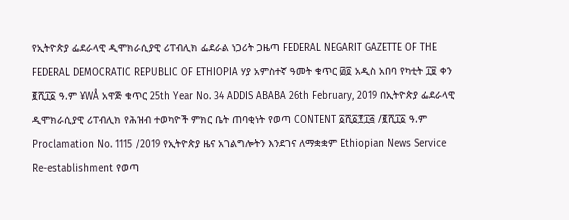የኢትዮጵያ ፌደራላዊ ዲሞክራሲያዊ ሪፐብሊክ ፌደራል ነጋሪት ጋዜጣ FEDERAL NEGARIT GAZETTE OF THE FEDERAL DEMOCRATIC REPUBLIC OF ETHIOPIA ሃያ አምስተኛ ዓመት ቁጥር ፴፬ አዲስ አበባ የካቲት ፲፱ ቀን ፪ሺ፲፩ ዓ.ም ¥WÅ አዋጅ ቁጥር 25th Year No. 34 ADDIS ABABA 26th February, 2019 በኢትዮጵያ ፌደራላዊ ዲሞክራሲያዊ ሪፐብሊክ የሕዝብ ተወካዮች ምክር ቤት ጠባቂነት የወጣ CONTENT ፩ሺ፩፻፲፭ /፪ሺ፲፩ ዓ.ም Proclamation No. 1115 /2019 የኢትዮጵያ ዜና አገልግሎትን እንደገና ለማቋቋም Ethiopian News Service Re-establishment የወጣ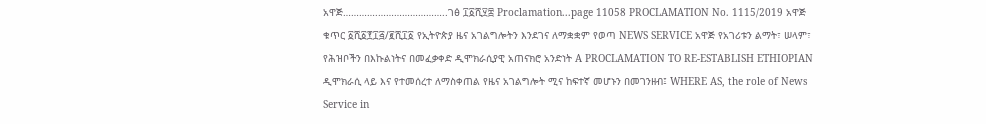አዋጅ………….……………………..ገፅ ፲፩ሺ፶፰ Proclamation...page 11058 PROCLAMATION No. 1115/2019 አዋጅ ቁጥር ፩ሺ፩፻፲፭/፪ሺ፲፩ የኢትዮጵያ ዜና አገልግሎትን እንደገና ለማቋቋም የወጣ NEWS SERVICE አዋጅ የአገሪቱን ልማት፣ ሠላም፣ የሕዝቦችን በእኩልነትና በመፈቃቀድ ዲሞክራሲያዊ አጠናክሮ አንድነት A PROCLAMATION TO RE-ESTABLISH ETHIOPIAN ዲሞክራሲ ላይ እና የተመሰረተ ለማስቀጠል የዜና አገልግሎት ሚና ከፍተኛ መሆኑን በመገንዘብ፤ WHERE AS, the role of News Service in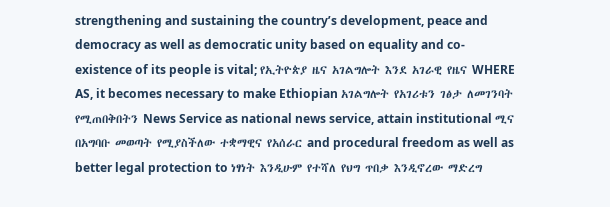strengthening and sustaining the country’s development, peace and democracy as well as democratic unity based on equality and co-existence of its people is vital; የኢትዮጵያ ዜና አገልግሎት እንደ አገራዊ የዜና WHERE AS, it becomes necessary to make Ethiopian አገልግሎት የአገሪቱን ገፅታ ለመገንባት የሚጠበቅበትን News Service as national news service, attain institutional ሚና በአግባቡ መወጣት የሚያስችለው ተቋማዊና የአሰራር and procedural freedom as well as better legal protection to ነፃነት እንዲሁም የተሻለ የህግ ጥበቃ እንዲኖረው ማድረግ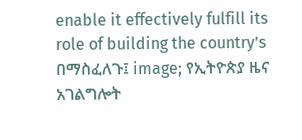enable it effectively fulfill its role of building the country’s በማስፈለጉ፤ image; የኢትዮጵያ ዜና አገልግሎት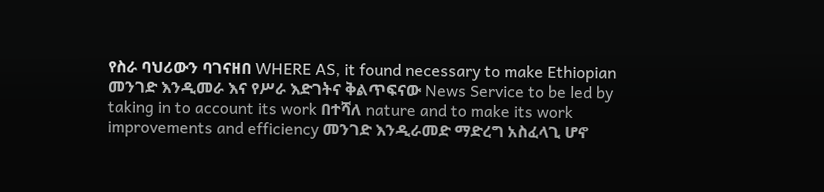የስራ ባህሪውን ባገናዘበ WHERE AS, it found necessary to make Ethiopian መንገድ እንዲመራ እና የሥራ እድገትና ቅልጥፍናው News Service to be led by taking in to account its work በተሻለ nature and to make its work improvements and efficiency መንገድ እንዲራመድ ማድረግ አስፈላጊ ሆኖ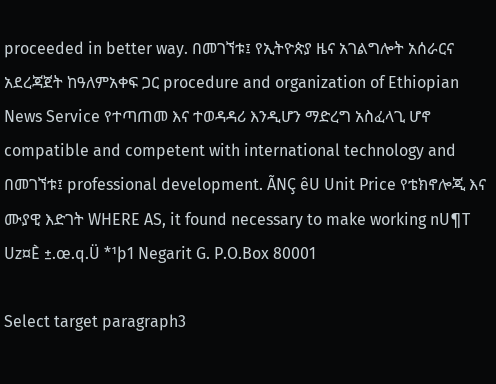proceeded in better way. በመገኘቱ፤ የኢትዮጵያ ዜና አገልግሎት አሰራርና አደረጃጀት ከዓለምአቀፍ ጋር procedure and organization of Ethiopian News Service የተጣጠመ እና ተወዳዳሪ እንዲሆን ማድረግ አስፈላጊ ሆኖ compatible and competent with international technology and በመገኘቱ፤ professional development. ÃNÇ êU Unit Price የቴክኖሎጂ እና ሙያዊ እድገት WHERE AS, it found necessary to make working nU¶T Uz¤È ±.œ.q.Ü *¹þ1 Negarit G. P.O.Box 80001

Select target paragraph3